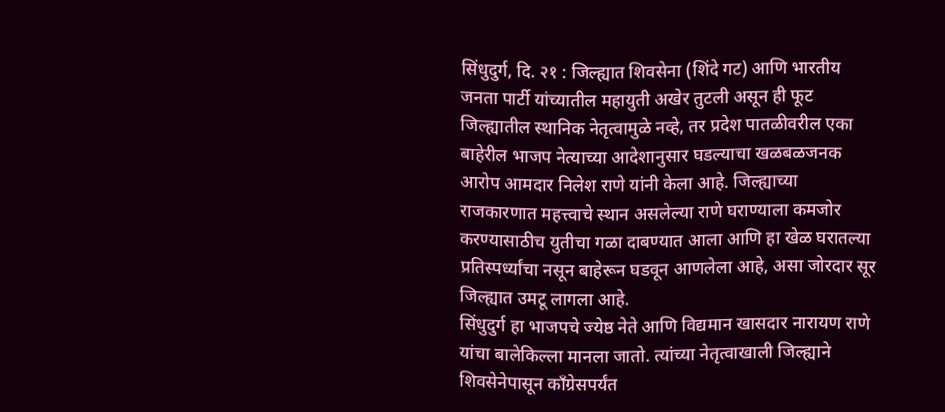सिंधुदुर्ग, दि. २१ : जिल्ह्यात शिवसेना (शिंदे गट) आणि भारतीय जनता पार्टी यांच्यातील महायुती अखेर तुटली असून ही फूट जिल्ह्यातील स्थानिक नेतृत्वामुळे नव्हे, तर प्रदेश पातळीवरील एका बाहेरील भाजप नेत्याच्या आदेशानुसार घडल्याचा खळबळजनक आरोप आमदार निलेश राणे यांनी केला आहे. जिल्ह्याच्या राजकारणात महत्त्वाचे स्थान असलेल्या राणे घराण्याला कमजोर करण्यासाठीच युतीचा गळा दाबण्यात आला आणि हा खेळ घरातल्या प्रतिस्पर्ध्यांचा नसून बाहेरून घडवून आणलेला आहे, असा जोरदार सूर जिल्ह्यात उमटू लागला आहे.
सिंधुदुर्ग हा भाजपचे ज्येष्ठ नेते आणि विद्यमान खासदार नारायण राणे यांचा बालेकिल्ला मानला जातो. त्यांच्या नेतृत्वाखाली जिल्ह्याने शिवसेनेपासून काँग्रेसपर्यंत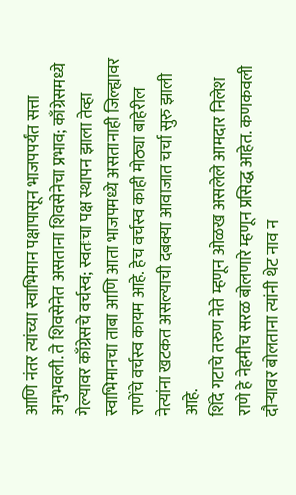आणि नंतर त्यांच्या स्वाभिमान पक्षापासून भाजपपर्यंत सत्ता अनुभवली. ते शिवसेनेत असताना शिवसेनेचा प्रभाव; काँग्रेसमध्ये गेल्यावर काँग्रेसचे वर्चस्व; स्वतःचा पक्ष स्थापन झाला तेव्हा स्वाभिमानचा ताबा आणि आता भाजपमध्ये असतानाही जिल्ह्यावर राणेंचे वर्चस्व कायम आहे. हेच वर्चस्व काही मोठ्या बाहेरील नेत्यांना खटकत असल्याची दबक्या आवाजात चर्चा सुरु झाली आहे.
शिंदे गटाचे तरुण नेते म्हणून ओळख असलेले आमदार निलेश राणे हे नेहमीच सरळ बोलणारे म्हणून प्रसिद्ध आहेत. कणकवली दौऱ्यावर बोलताना त्यांनी थेट नाव न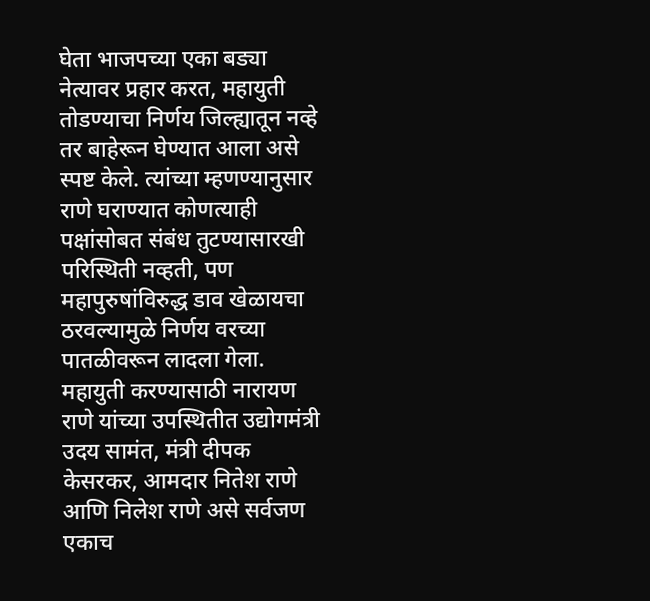घेता भाजपच्या एका बड्या नेत्यावर प्रहार करत, महायुती तोडण्याचा निर्णय जिल्ह्यातून नव्हे तर बाहेरून घेण्यात आला असे स्पष्ट केले. त्यांच्या म्हणण्यानुसार राणे घराण्यात कोणत्याही पक्षांसोबत संबंध तुटण्यासारखी परिस्थिती नव्हती, पण महापुरुषांविरुद्ध डाव खेळायचा ठरवल्यामुळे निर्णय वरच्या पातळीवरून लादला गेला.
महायुती करण्यासाठी नारायण राणे यांच्या उपस्थितीत उद्योगमंत्री उदय सामंत, मंत्री दीपक केसरकर, आमदार नितेश राणे आणि निलेश राणे असे सर्वजण एकाच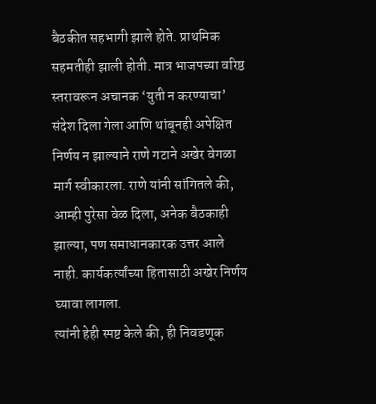बैठकीत सहभागी झाले होते. प्राथमिक सहमतीही झाली होती. मात्र भाजपच्या वरिष्ठ स्तरावरून अचानक ‘युती न करण्याचा’ संदेश दिला गेला आणि थांबूनही अपेक्षित निर्णय न झाल्याने राणे गटाने अखेर वेगळा मार्ग स्वीकारला. राणे यांनी सांगितले की, आम्ही पुरेसा वेळ दिला, अनेक बैठकाही झाल्या, पण समाधानकारक उत्तर आले नाही. कार्यकर्त्यांच्या हितासाठी अखेर निर्णय घ्यावा लागला.
त्यांनी हेही स्पष्ट केले की, ही निवडणूक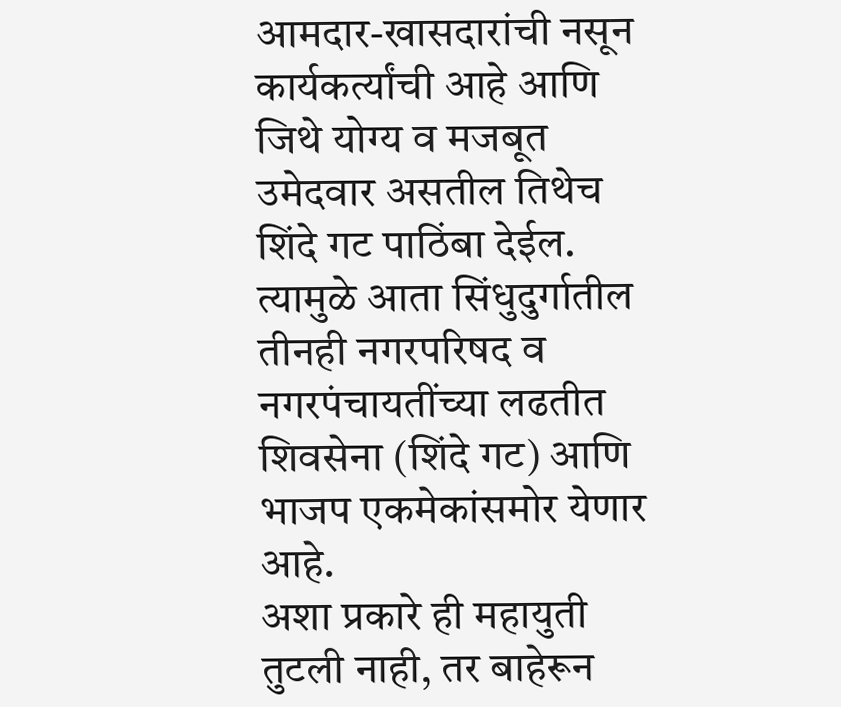आमदार-खासदारांची नसून कार्यकर्त्यांची आहे आणि जिथे योग्य व मजबूत उमेदवार असतील तिथेच शिंदे गट पाठिंबा देईल. त्यामुळे आता सिंधुदुर्गातील तीनही नगरपरिषद व नगरपंचायतींच्या लढतीत शिवसेना (शिंदे गट) आणि भाजप एकमेकांसमोर येणार आहे.
अशा प्रकारे ही महायुती तुटली नाही, तर बाहेरून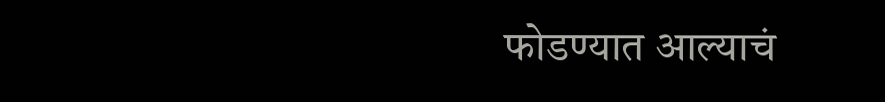फोडण्यात आल्याचं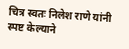चित्र स्वतः निलेश राणे यांनी स्पष्ट केल्याने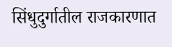सिंधुदुर्गातील राजकारणात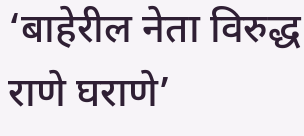‘बाहेरील नेता विरुद्ध राणे घराणे’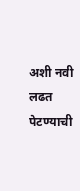अशी नवी लढत पेटण्याची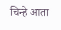चिन्हे आता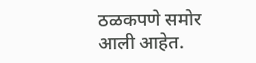ठळकपणे समोर आली आहेत.